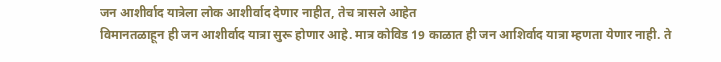जन आशीर्वाद यात्रेला लोक आशीर्वाद देणार नाहीत, तेच त्रासले आहेत
विमानतळाहून ही जन आशीर्वाद यात्रा सुरू होणार आहे. मात्र कोविड 19 काळात ही जन आशिर्वाद यात्रा म्हणता येणार नाही. ते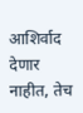आशिर्वाद देणार नाहीत, तेच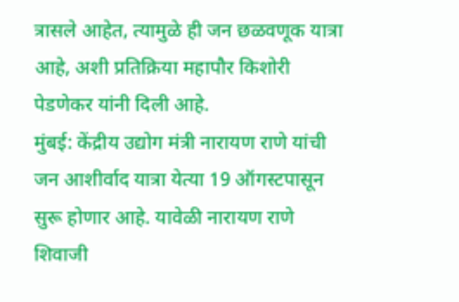त्रासले आहेत, त्यामुळे ही जन छळवणूक यात्रा आहे, अशी प्रतिक्रिया महापौर किशोरी पेडणेकर यांनी दिली आहे.
मुंबई: केंद्रीय उद्योग मंत्री नारायण राणे यांची जन आशीर्वाद यात्रा येत्या 19 ऑगस्टपासून सुरू होणार आहे. यावेळी नारायण राणे शिवाजी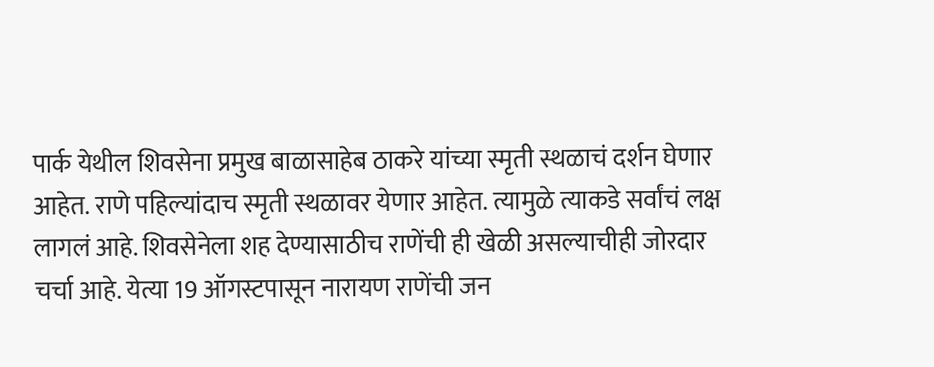पार्क येथील शिवसेना प्रमुख बाळासाहेब ठाकरे यांच्या स्मृती स्थळाचं दर्शन घेणार आहेत. राणे पहिल्यांदाच स्मृती स्थळावर येणार आहेत. त्यामुळे त्याकडे सर्वांचं लक्ष लागलं आहे. शिवसेनेला शह देण्यासाठीच राणेंची ही खेळी असल्याचीही जोरदार चर्चा आहे. येत्या 19 ऑगस्टपासून नारायण राणेंची जन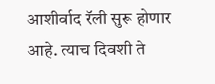आशीर्वाद रॅली सुरू होणार आहे. त्याच दिवशी ते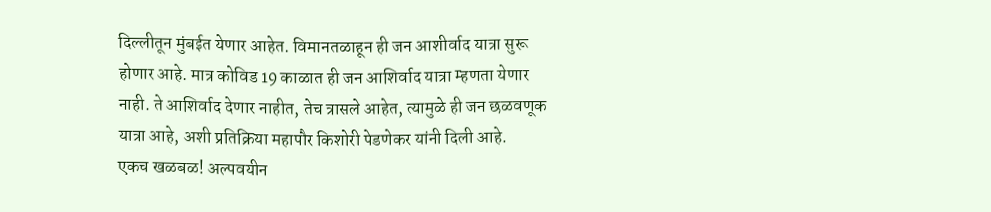दिल्लीतून मुंबईत येणार आहेत. विमानतळाहून ही जन आशीर्वाद यात्रा सुरू होणार आहे. मात्र कोविड 19 काळात ही जन आशिर्वाद यात्रा म्हणता येणार नाही. ते आशिर्वाद देणार नाहीत, तेच त्रासले आहेत, त्यामुळे ही जन छळवणूक यात्रा आहे, अशी प्रतिक्रिया महापौर किशोरी पेडणेकर यांनी दिली आहे.
एकच खळबळ! अल्पवयीन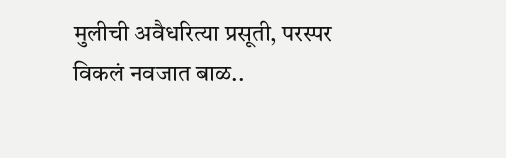मुलीची अवैधरित्या प्रसूती, परस्पर विकलं नवजात बाळ..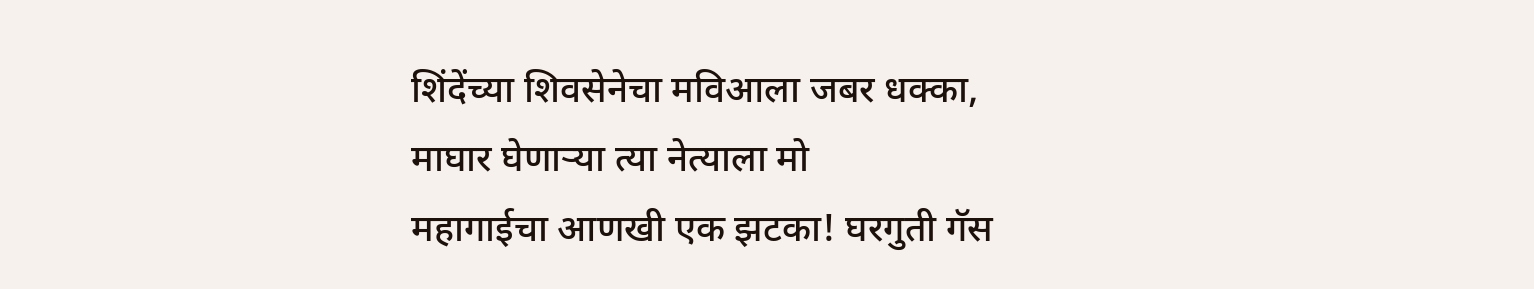शिंदेंच्या शिवसेनेचा मविआला जबर धक्का, माघार घेणाऱ्या त्या नेत्याला मो
महागाईचा आणखी एक झटका! घरगुती गॅस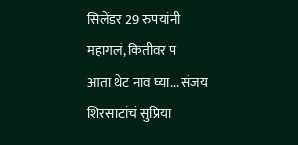सिलेंडर 29 रुपयांनी महागलं, कितीवर प
आता थेट नाव घ्या... संजय शिरसाटांचं सुप्रिया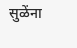सुळेंना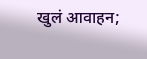खुलं आवाहन;